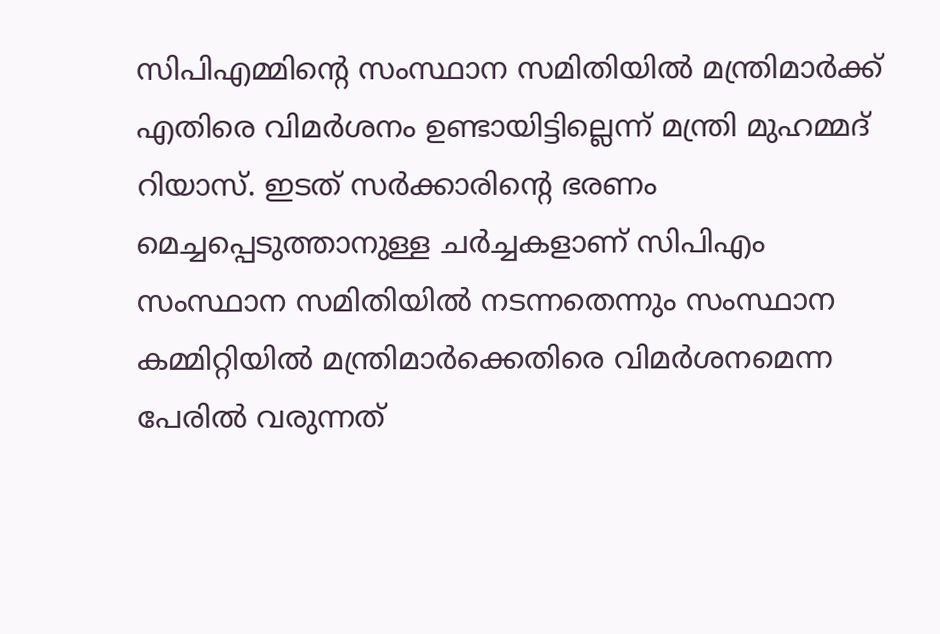സിപിഎമ്മിന്റെ സംസ്ഥാന സമിതിയില്‍ മന്ത്രിമാര്‍ക്ക് എതിരെ വിമര്‍ശനം ഉണ്ടായിട്ടില്ലെന്ന് മന്ത്രി മുഹമ്മദ് റിയാസ്. ഇടത് സര്‍ക്കാരിന്റെ ഭരണം മെച്ചപ്പെടുത്താനുള്ള ചര്‍ച്ചകളാണ് സിപിഎം സംസ്ഥാന സമിതിയില്‍ നടന്നതെന്നും സംസ്ഥാന കമ്മിറ്റിയില്‍ മന്ത്രിമാര്‍ക്കെതിരെ വിമര്‍ശനമെന്ന പേരില്‍ വരുന്നത്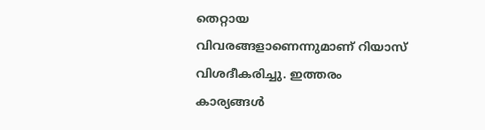തെറ്റായ വിവരങ്ങളാണെന്നുമാണ് റിയാസ് വിശദീകരിച്ചു. ഇത്തരം കാര്യങ്ങള്‍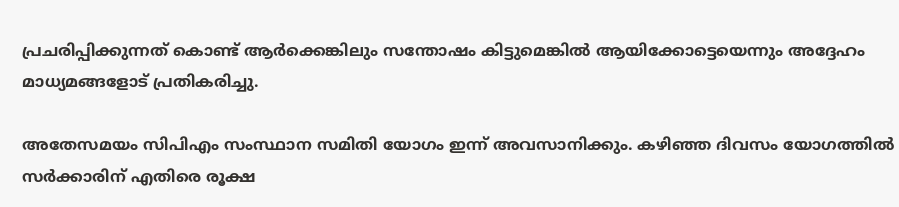പ്രചരിപ്പിക്കുന്നത് കൊണ്ട് ആര്‍ക്കെങ്കിലും സന്തോഷം കിട്ടുമെങ്കില്‍ ആയിക്കോട്ടെയെന്നും അദ്ദേഹം മാധ്യമങ്ങളോട് പ്രതികരിച്ചു.

അതേസമയം സിപിഎം സംസ്ഥാന സമിതി യോഗം ഇന്ന് അവസാനിക്കും. കഴിഞ്ഞ ദിവസം യോഗത്തില്‍ സര്‍ക്കാരിന് എതിരെ രൂക്ഷ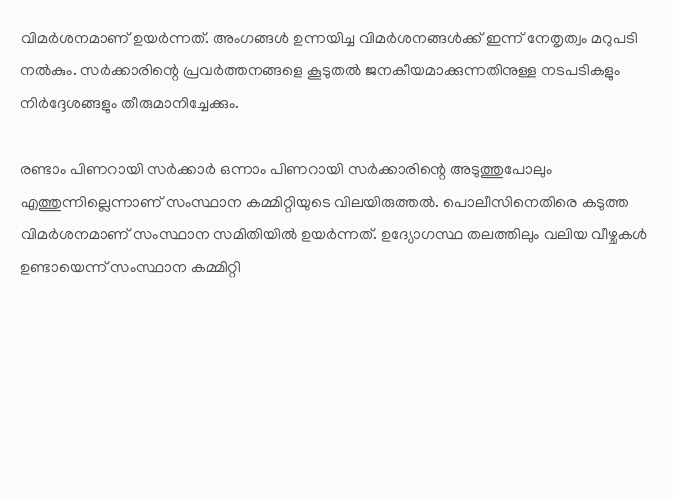വിമര്‍ശനമാണ് ഉയര്‍ന്നത്. അംഗങ്ങള്‍ ഉന്നയിച്ച വിമര്‍ശനങ്ങള്‍ക്ക് ഇന്ന് നേതൃത്വം മറുപടി നല്‍കും. സര്‍ക്കാരിന്റെ പ്രവര്‍ത്തനങ്ങളെ കൂടുതല്‍ ജനകീയമാക്കുന്നതിനുള്ള നടപടികളും നിര്‍ദ്ദേശങ്ങളും തീരുമാനിച്ചേക്കും.

രണ്ടാം പിണറായി സര്‍ക്കാര്‍ ഒന്നാം പിണറായി സര്‍ക്കാരിന്റെ അടുത്തുപോലും എത്തുന്നില്ലെന്നാണ് സംസ്ഥാന കമ്മിറ്റിയുടെ വിലയിരുത്തല്‍. പൊലീസിനെതിരെ കടുത്ത വിമര്‍ശനമാണ് സംസ്ഥാന സമിതിയില്‍ ഉയര്‍ന്നത്. ഉദ്യോഗസ്ഥ തലത്തിലും വലിയ വീഴ്ചകള്‍ ഉണ്ടായെന്ന് സംസ്ഥാന കമ്മിറ്റി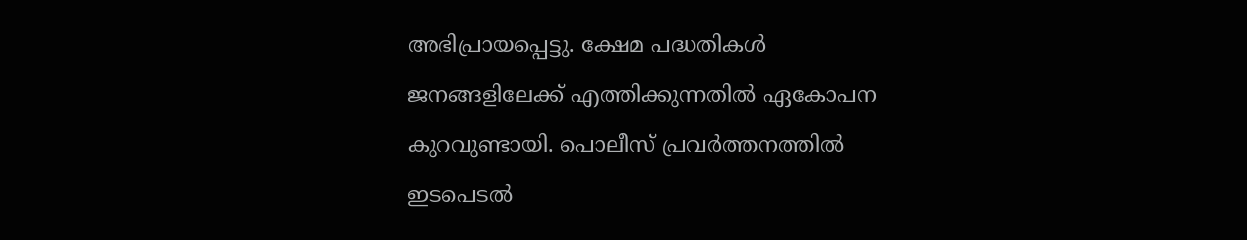അഭിപ്രായപ്പെട്ടു. ക്ഷേമ പദ്ധതികള്‍ ജനങ്ങളിലേക്ക് എത്തിക്കുന്നതില്‍ ഏകോപന കുറവുണ്ടായി. പൊലീസ് പ്രവര്‍ത്തനത്തില്‍ ഇടപെടല്‍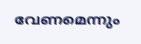വേണമെന്നും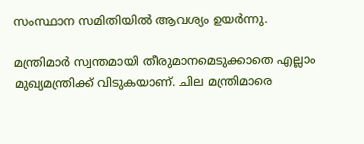സംസ്ഥാന സമിതിയില്‍ ആവശ്യം ഉയര്‍ന്നു.

മന്ത്രിമാര്‍ സ്വന്തമായി തീരുമാനമെടുക്കാതെ എല്ലാം മുഖ്യമന്ത്രിക്ക് വിടുകയാണ്. ചില മന്ത്രിമാരെ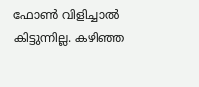ഫോണ്‍ വിളിച്ചാല്‍ കിട്ടുന്നില്ല. കഴിഞ്ഞ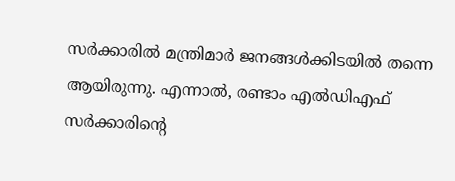സര്‍ക്കാരില്‍ മന്ത്രിമാര്‍ ജനങ്ങള്‍ക്കിടയില്‍ തന്നെ ആയിരുന്നു. എന്നാല്‍, രണ്ടാം എല്‍ഡിഎഫ് സര്‍ക്കാരിന്റെ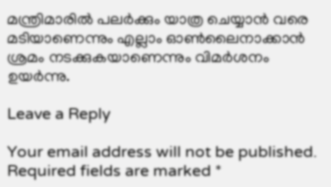മന്ത്രിമാരില്‍ പലര്‍ക്കും യാത്ര ചെയ്യാന്‍ വരെ മടിയാണെന്നും എല്ലാം ഓണ്‍ലൈനാക്കാന്‍ ശ്രമം നടക്കുകയാണെന്നും വിമര്‍ശനം ഉയര്‍ന്നു.

Leave a Reply

Your email address will not be published. Required fields are marked *